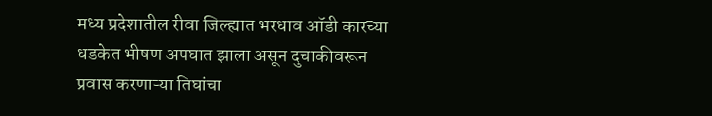मध्य प्रदेशातील रीवा जिल्ह्यात भरधाव ऑडी कारच्या धडकेत भीषण अपघात झाला असून दुचाकीवरून प्रवास करणाऱ्या तिघांचा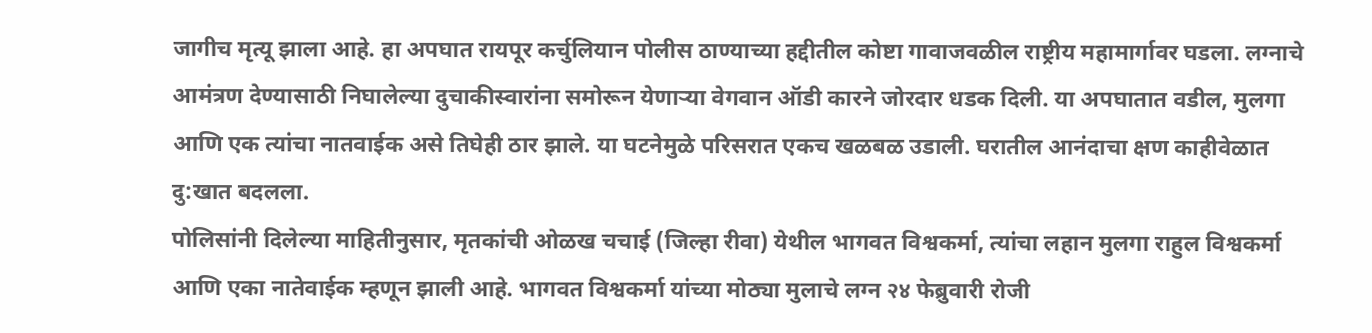जागीच मृत्यू झाला आहे. हा अपघात रायपूर कर्चुलियान पोलीस ठाण्याच्या हद्दीतील कोष्टा गावाजवळील राष्ट्रीय महामार्गावर घडला. लग्नाचे आमंत्रण देण्यासाठी निघालेल्या दुचाकीस्वारांना समोरून येणाऱ्या वेगवान ऑडी कारने जोरदार धडक दिली. या अपघातात वडील, मुलगा आणि एक त्यांचा नातवाईक असे तिघेही ठार झाले. या घटनेमुळे परिसरात एकच खळबळ उडाली. घरातील आनंदाचा क्षण काहीवेळात दु:खात बदलला.
पोलिसांनी दिलेल्या माहितीनुसार, मृतकांची ओळख चचाई (जिल्हा रीवा) येथील भागवत विश्वकर्मा, त्यांचा लहान मुलगा राहुल विश्वकर्मा आणि एका नातेवाईक म्हणून झाली आहे. भागवत विश्वकर्मा यांच्या मोठ्या मुलाचे लग्न २४ फेब्रुवारी रोजी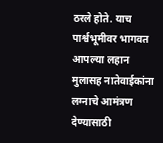ठरले होते. याच पार्श्वभूमीवर भागवत आपल्या लहान मुलासह नातेवाईकांना लग्नाचे आमंत्रण देण्यासाठी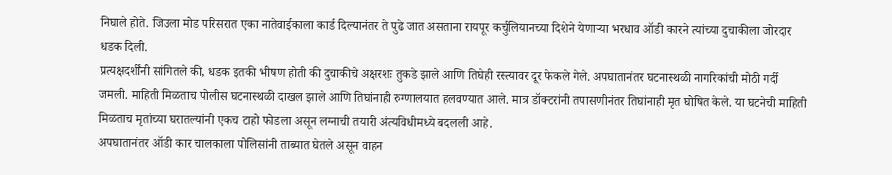निघाले होते. जिउला मोड परिसरात एका नातेवाईकाला कार्ड दिल्यानंतर ते पुढे जात असताना रायपूर कर्चुलियानच्या दिशेने येणाऱ्या भरधाव ऑडी कारने त्यांच्या दुचाकीला जोरदार धडक दिली.
प्रत्यक्षदर्शींनी सांगितले की, धडक इतकी भीषण होती की दुचाकीचे अक्षरशः तुकडे झाले आणि तिघेही रस्त्यावर दूर फेकले गेले. अपघातानंतर घटनास्थळी नागरिकांची मोठी गर्दी जमली. माहिती मिळताच पोलीस घटनास्थळी दाखल झाले आणि तिघांनाही रुग्णालयात हलवण्यात आले. मात्र डॉक्टरांनी तपासणीनंतर तिघांनाही मृत घोषित केले. या घटनेची माहिती मिळताच मृतांच्या घरातल्यांनी एकच टाहो फोडला असून लग्नाची तयारी अंत्यविधीमध्ये बदलली आहे.
अपघातानंतर ऑडी कार चालकाला पोलिसांनी ताब्यात घेतले असून वाहन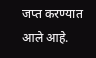जप्त करण्यात आले आहे.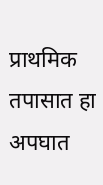प्राथमिक तपासात हा अपघात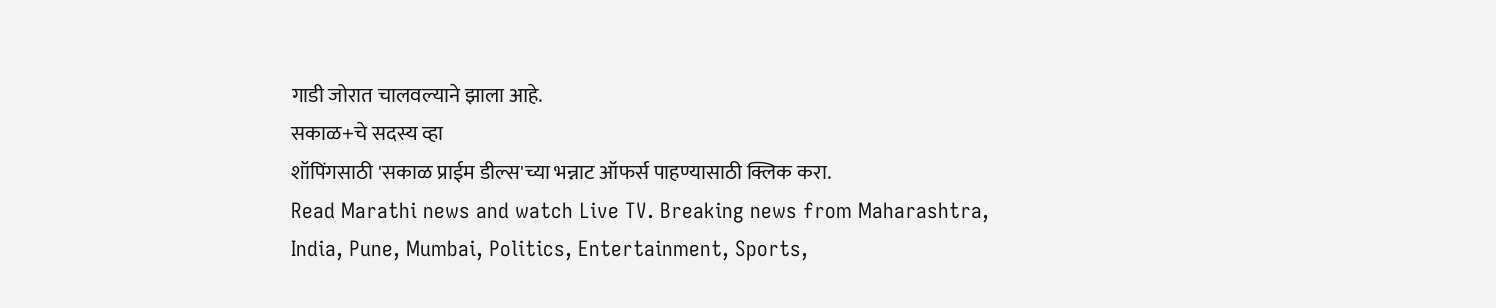गाडी जोरात चालवल्याने झाला आहे.
सकाळ+चे सदस्य व्हा
शॉपिंगसाठी 'सकाळ प्राईम डील्स'च्या भन्नाट ऑफर्स पाहण्यासाठी क्लिक करा.
Read Marathi news and watch Live TV. Breaking news from Maharashtra, India, Pune, Mumbai, Politics, Entertainment, Sports,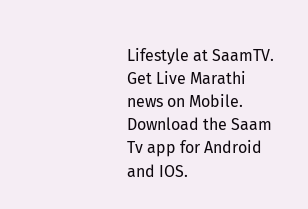Lifestyle at SaamTV. Get Live Marathi news on Mobile. Download the Saam Tv app for Android and IOS.